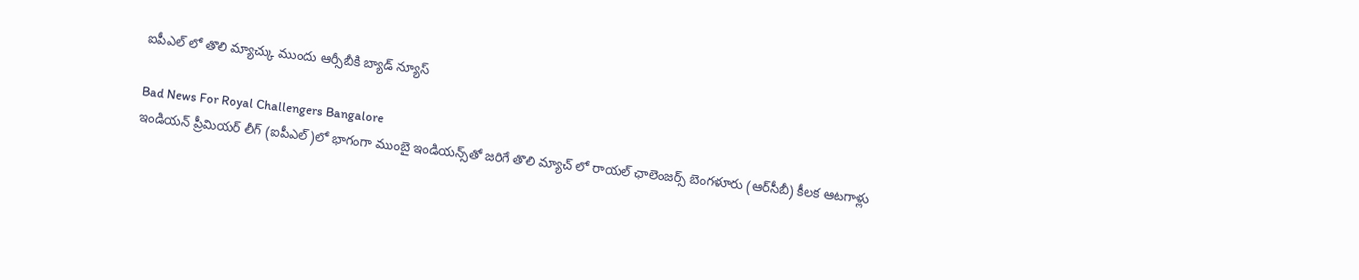ఐపీఎల్ లో తొలి మ్యాచ్కు ముందు ఆర్సీబీకి బ్యాడ్ న్యూస్

Bad News For Royal Challengers Bangalore
ఇండియన్ ప్రీమియర్ లీగ్ (ఐపీఎల్)లో భాగంగా ముంబై ఇండియన్స్‌తో జరిగే తొలి మ్యాచ్ లో రాయల్ ఛాలెంజర్స్ బెంగళూరు (ఆర్‌సీబీ) కీలక ఆటగాళ్లు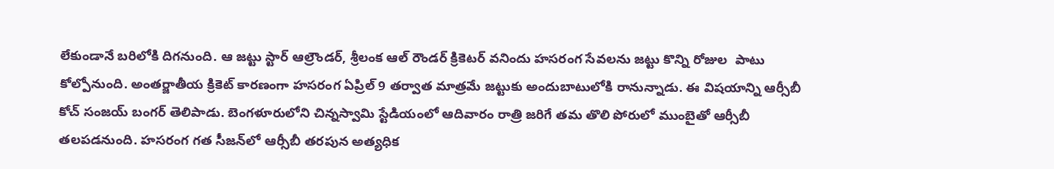లేకుండానే బరిలోకి దిగనుంది. ఆ జట్టు స్టార్ ఆల్రౌండర్, శ్రీలంక ఆల్ రౌండర్ క్రికెటర్ వనిందు హసరంగ సేవలను జట్టు కొన్ని రోజుల  పాటు కోల్పోనుంది. అంతర్జాతీయ క్రికెట్ కారణంగా హసరంగ ఏప్రిల్ 9 తర్వాత మాత్రమే జట్టుకు అందుబాటులోకి రానున్నాడు. ఈ విషయాన్ని ఆర్సీబీ కోచ్ సంజయ్ బంగర్ తెలిపాడు. బెంగళూరులోని చిన్నస్వామి స్టేడియంలో ఆదివారం రాత్రి జరిగే తమ తొలి పోరులో ముంబైతో ఆర్సీబీ తలపడనుంది. హసరంగ గత సీజన్‌లో ఆర్సీబీ తరపున అత్యధిక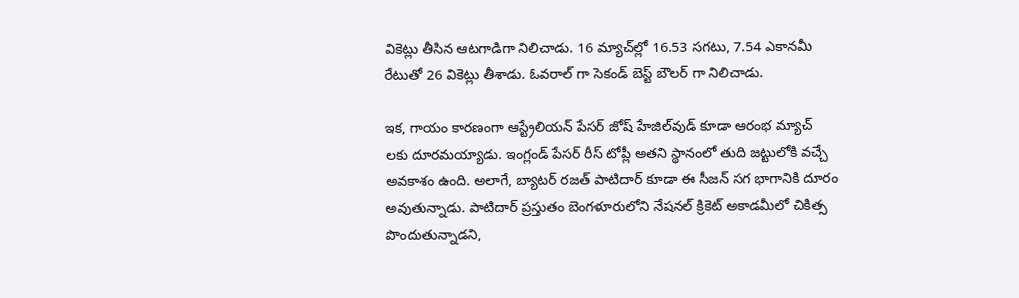వికెట్లు తీసిన ఆటగాడిగా నిలిచాడు. 16 మ్యాచ్‌ల్లో 16.53 సగటు, 7.54 ఎకానమీ రేటుతో 26 వికెట్లు తీశాడు. ఓవరాల్ గా సెకండ్ బెస్ట్ బౌలర్ గా నిలిచాడు.

ఇక, గాయం కారణంగా ఆస్ట్రేలియన్ పేసర్ జోష్ హేజిల్‌వుడ్‌ కూడా ఆరంభ మ్యాచ్ లకు దూరమయ్యాడు. ఇంగ్లండ్ పేసర్ రీస్ టోప్లీ అతని స్థానంలో తుది జట్టులోకి వచ్చే అవకాశం ఉంది. అలాగే, బ్యాటర్ రజత్ పాటిదార్‌ కూడా ఈ సీజన్ సగ భాగానికి దూరం అవుతున్నాడు. పాటిదార్ ప్రస్తుతం బెంగళూరులోని నేషనల్ క్రికెట్ అకాడమీలో చికిత్స పొందుతున్నాడని,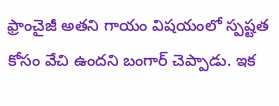ఫ్రాంచైజీ అతని గాయం విషయంలో స్పష్టత కోసం వేచి ఉందని బంగార్ చెప్పాడు. ఇక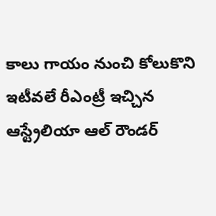కాలు గాయం నుంచి కోలుకొని ఇటీవలే రీఎంట్రీ ఇచ్చిన ఆస్ట్రేలియా ఆల్ రౌండర్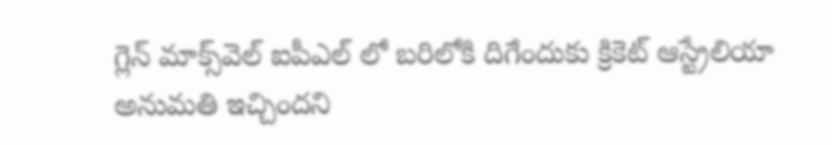గ్లెన్ మాక్స్‌వెల్ ఐపీఎల్ లో బరిలోకి దిగేందుకు క్రికెట్ ఆస్ట్రేలియా అనుమతి ఇచ్చిందని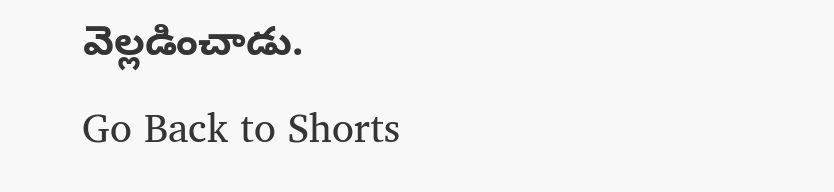వెల్లడించాడు.
Go Back to Shorts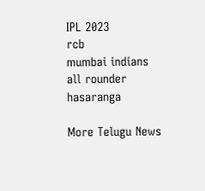IPL 2023
rcb
mumbai indians
all rounder
hasaranga

More Telugu News